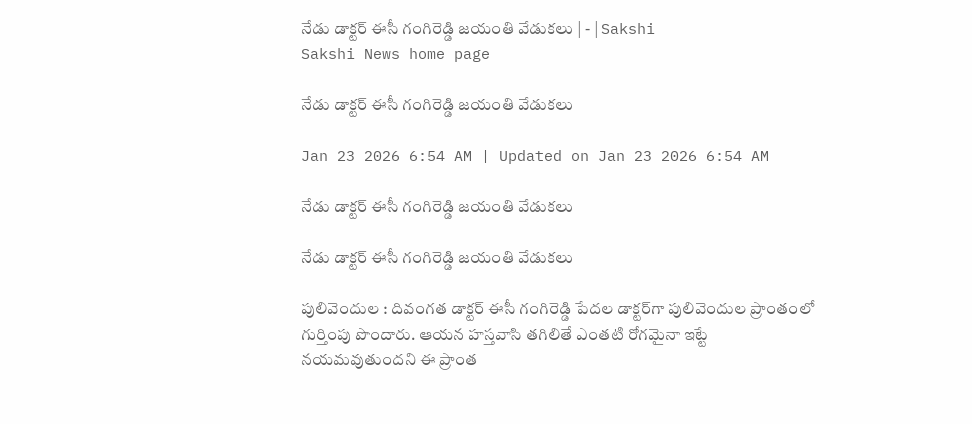నేడు డాక్టర్‌ ఈసీ గంగిరెడ్డి జయంతి వేడుకలు | - | Sakshi
Sakshi News home page

నేడు డాక్టర్‌ ఈసీ గంగిరెడ్డి జయంతి వేడుకలు

Jan 23 2026 6:54 AM | Updated on Jan 23 2026 6:54 AM

నేడు డాక్టర్‌ ఈసీ గంగిరెడ్డి జయంతి వేడుకలు

నేడు డాక్టర్‌ ఈసీ గంగిరెడ్డి జయంతి వేడుకలు

పులివెందుల : దివంగత డాక్టర్‌ ఈసీ గంగిరెడ్డి పేదల డాక్టర్‌గా పులివెందుల ప్రాంతంలో గుర్తింపు పొందారు. ఆయన హస్తవాసి తగిలితే ఎంతటి రోగమైనా ఇట్టే నయమవుతుందని ఈ ప్రాంత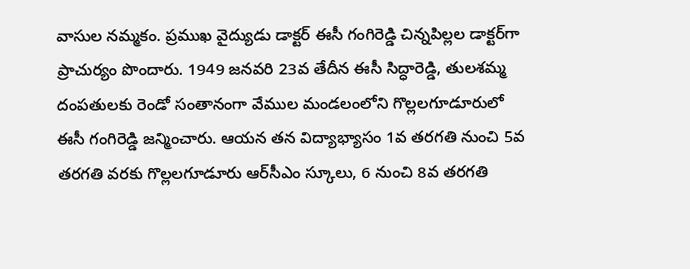వాసుల నమ్మకం. ప్రముఖ వైద్యుడు డాక్టర్‌ ఈసీ గంగిరెడ్డి చిన్నపిల్లల డాక్టర్‌గా ప్రాచుర్యం పొందారు. 1949 జనవరి 23వ తేదీన ఈసీ సిద్ధారెడ్డి, తులశమ్మ దంపతులకు రెండో సంతానంగా వేముల మండలంలోని గొల్లలగూడూరులో ఈసీ గంగిరెడ్డి జన్మించారు. ఆయన తన విద్యాభ్యాసం 1వ తరగతి నుంచి 5వ తరగతి వరకు గొల్లలగూడూరు ఆర్‌సీఎం స్కూలు, 6 నుంచి 8వ తరగతి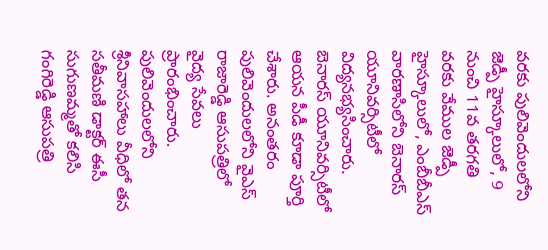వరకు పులివెందులలోని జెడ్పీ హైస్కూలులో, 9 నుంచి 11వ తరగతి వరకు వేముల జెడ్పీ హైస్కూలులో, ఎంబీబీఎస్‌ వారణాసిలోని బెనారస్‌ యూనివర్సిటీలో విద్యనభ్యసించారు. బెనారస్‌ యూనివర్సిటీలో ఆయన పీడీ కూడా పూర్తి చేశారు. అనంతరం పులివెందులలోని వైఎస్‌ రాజారెడ్డి ఆసుపత్రిలో వైద్య సేవలు ప్రారంభించారు. పులివెందులలోని శ్రీనివాసహాలు వీధిలో తన సతీమణి డాక్టర్‌ ఈసీ సుగుణమ్మతో కలిసి గంగిరెడ్డి ఆసుపత్రి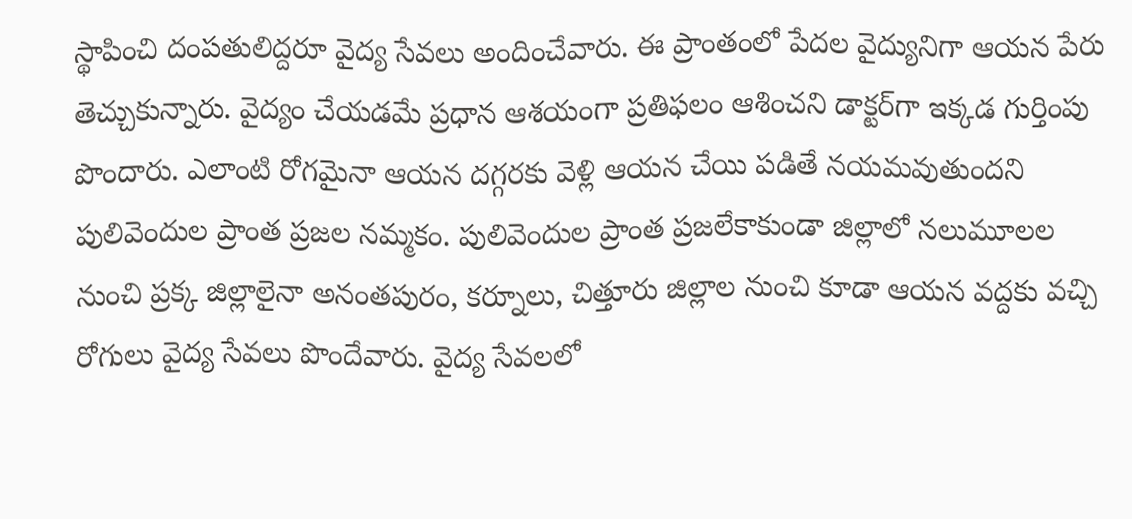స్థాపించి దంపతులిద్దరూ వైద్య సేవలు అందించేవారు. ఈ ప్రాంతంలో పేదల వైద్యునిగా ఆయన పేరు తెచ్చుకున్నారు. వైద్యం చేయడమే ప్రధాన ఆశయంగా ప్రతిఫలం ఆశించని డాక్టర్‌గా ఇక్కడ గుర్తింపు పొందారు. ఎలాంటి రోగమైనా ఆయన దగ్గరకు వెళ్లి ఆయన చేయి పడితే నయమవుతుందని పులివెందుల ప్రాంత ప్రజల నమ్మకం. పులివెందుల ప్రాంత ప్రజలేకాకుండా జిల్లాలో నలుమూలల నుంచి ప్రక్క జిల్లాలైనా అనంతపురం, కర్నూలు, చిత్తూరు జిల్లాల నుంచి కూడా ఆయన వద్దకు వచ్చి రోగులు వైద్య సేవలు పొందేవారు. వైద్య సేవలలో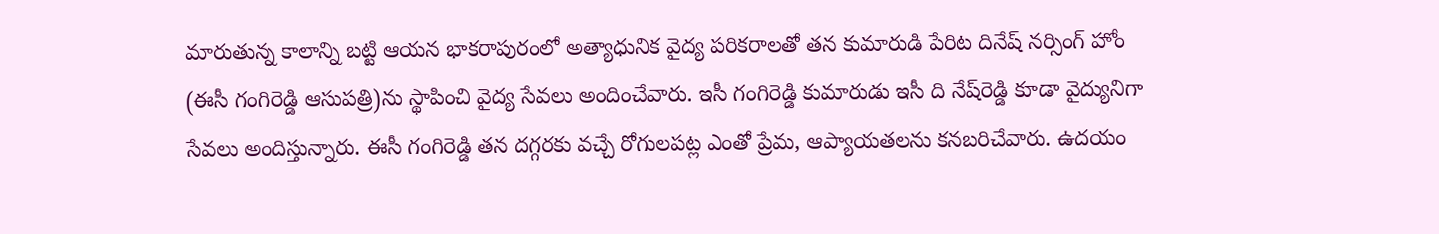మారుతున్న కాలాన్ని బట్టి ఆయన భాకరాపురంలో అత్యాధునిక వైద్య పరికరాలతో తన కుమారుడి పేరిట దినేష్‌ నర్సింగ్‌ హోం (ఈసీ గంగిరెడ్డి ఆసుపత్రి)ను స్థాపించి వైద్య సేవలు అందించేవారు. ఇసీ గంగిరెడ్డి కుమారుడు ఇసీ ది నేష్‌రెడ్డి కూడా వైద్యునిగా సేవలు అందిస్తున్నారు. ఈసీ గంగిరెడ్డి తన దగ్గరకు వచ్చే రోగులపట్ల ఎంతో ప్రేమ, ఆప్యాయతలను కనబరిచేవారు. ఉదయం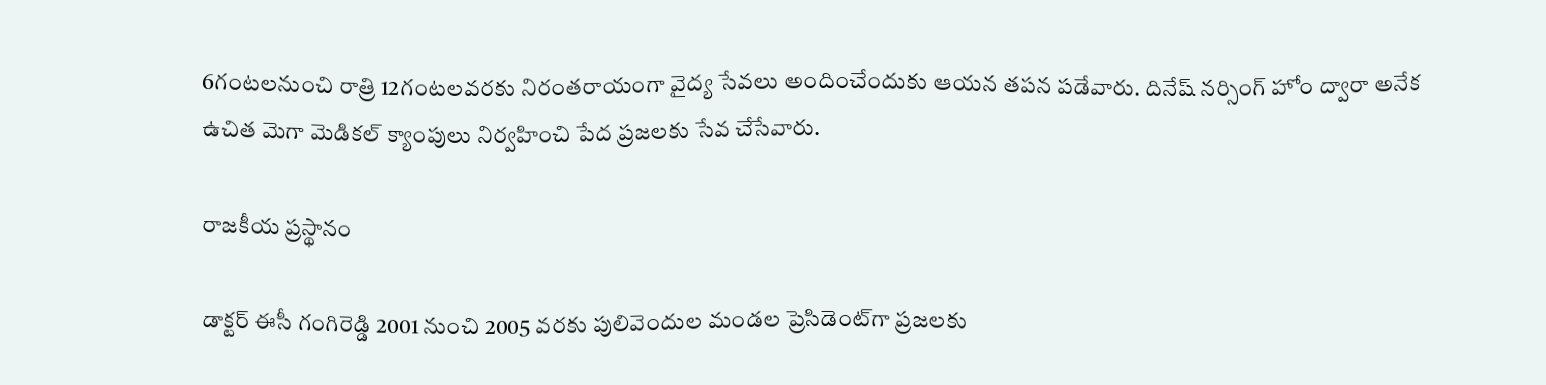6గంటలనుంచి రాత్రి 12గంటలవరకు నిరంతరాయంగా వైద్య సేవలు అందించేందుకు ఆయన తపన పడేవారు. దినేష్‌ నర్సింగ్‌ హోం ద్వారా అనేక ఉచిత మెగా మెడికల్‌ క్యాంపులు నిర్వహించి పేద ప్రజలకు సేవ చేసేవారు.

రాజకీయ ప్రస్థానం

డాక్టర్‌ ఈసీ గంగిరెడ్డి 2001 నుంచి 2005 వరకు పులివెందుల మండల ప్రెసిడెంట్‌గా ప్రజలకు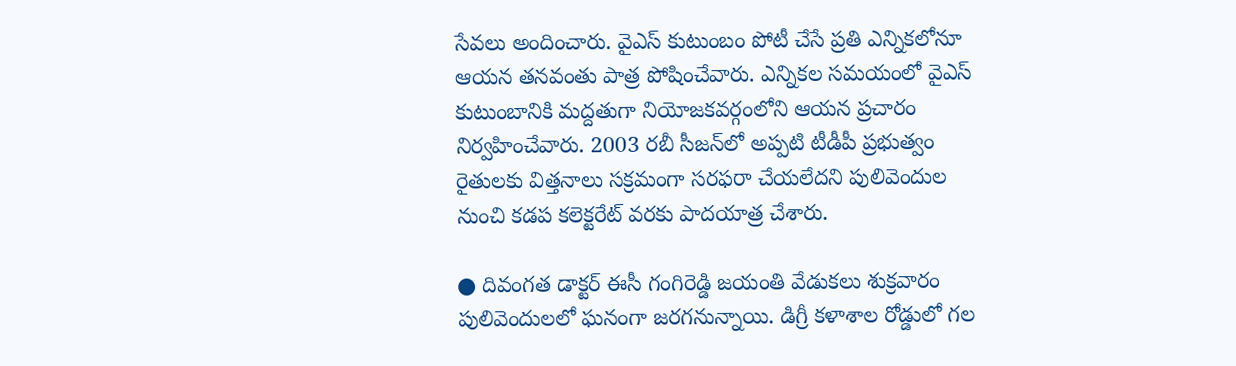సేవలు అందించారు. వైఎస్‌ కుటుంబం పోటీ చేసే ప్రతి ఎన్నికలోనూ ఆయన తనవంతు పాత్ర పోషించేవారు. ఎన్నికల సమయంలో వైఎస్‌ కుటుంబానికి మద్దతుగా నియోజకవర్గంలోని ఆయన ప్రచారం నిర్వహించేవారు. 2003 రబీ సీజన్‌లో అప్పటి టీడీపీ ప్రభుత్వం రైతులకు విత్తనాలు సక్రమంగా సరఫరా చేయలేదని పులివెందుల నుంచి కడప కలెక్టరేట్‌ వరకు పాదయాత్ర చేశారు.

● దివంగత డాక్టర్‌ ఈసీ గంగిరెడ్డి జయంతి వేడుకలు శుక్రవారం పులివెందులలో ఘనంగా జరగనున్నాయి. డిగ్రీ కళాశాల రోడ్డులో గల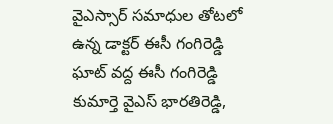వైఎస్సార్‌ సమాధుల తోటలో ఉన్న డాక్టర్‌ ఈసీ గంగిరెడ్డి ఘాట్‌ వద్ద ఈసీ గంగిరెడ్డి కుమార్తె వైఎస్‌ భారతిరెడ్డి,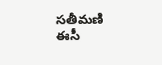సతీమణి ఈసీ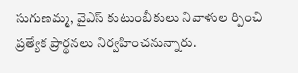సుగుణమ్మ, వైఎస్‌ కుటుంబీకులు నివాళుల ర్పించి ప్రత్యేక ప్రార్థనలు నిర్వహించనున్నారు.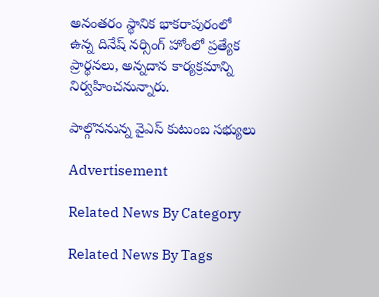అనంతరం స్థానిక భాకరాపురంలో ఉన్న దినేష్‌ నర్సింగ్‌ హోంలో ప్రత్యేక ప్రార్థనలు, అన్నదాన కార్యక్రమాన్ని నిర్వహించనున్నారు.

పాల్గొననున్న వైఎస్‌ కుటుంబ సభ్యులు

Advertisement

Related News By Category

Related News By Tags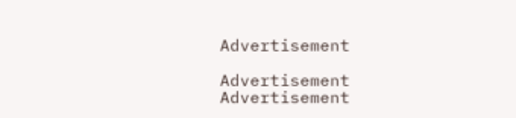Advertisement

Advertisement
Advertisement